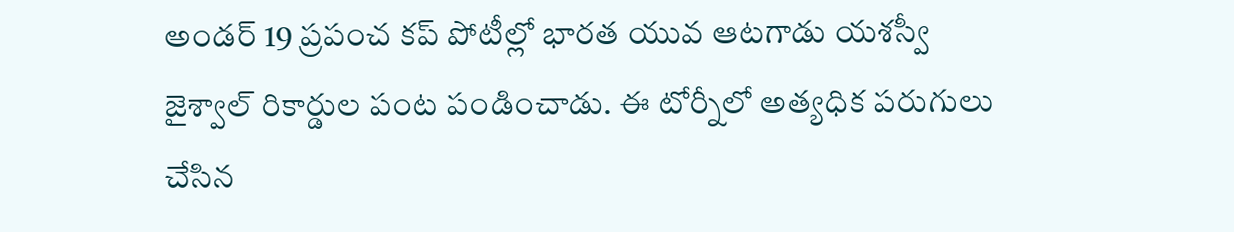అండర్ 19 ప్రపంచ కప్ పోటీల్లో భారత యువ ఆటగాడు యశస్వీ జైశ్వాల్ రికార్డుల పంట పండించాడు. ఈ టోర్నీలో అత్యధిక పరుగులు చేసిన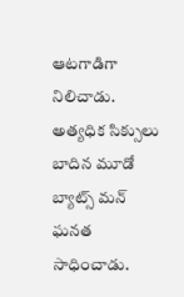ఆటగాడిగా నిలిచాడు. అత్యధిక సిక్సులు బాదిన మూడో బ్యాట్స్ మన్ ఘనత సాధించాడు.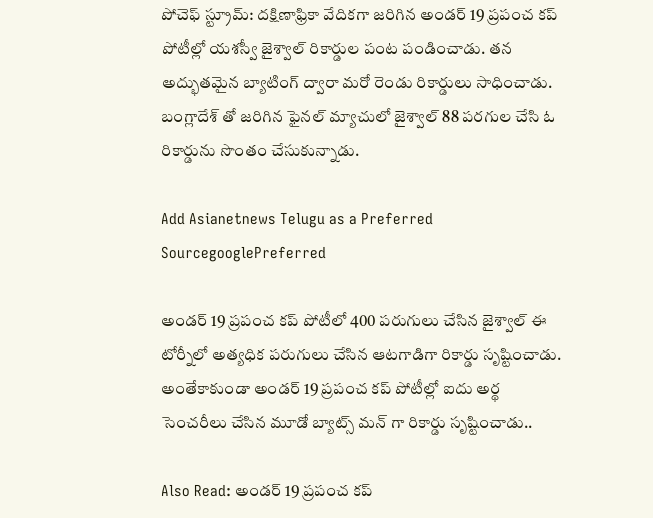పోచెఫ్ స్ట్రూమ్: దక్షిణాఫ్రికా వేదికగా జరిగిన అండర్ 19 ప్రపంచ కప్ పోటీల్లో యశస్వీ జైశ్వాల్ రికార్డుల పంట పండించాడు. తన అద్భుతమైన బ్యాటింగ్ ద్వారా మరో రెండు రికార్డులు సాధించాడు. బంగ్లాదేశ్ తో జరిగిన ఫైనల్ మ్యాచులో జైశ్వాల్ 88 పరగుల చేసి ఓ రికార్డును సొంతం చేసుకున్నాడు.

Add Asianetnews Telugu as a Preferred SourcegooglePreferred

అండర్ 19 ప్రపంచ కప్ పోటీలో 400 పరుగులు చేసిన జైశ్వాల్ ఈ టోర్నీలో అత్యధిక పరుగులు చేసిన ఆటగాడిగా రికార్డు సృష్టించాడు. అంతేకాకుండా అండర్ 19 ప్రపంచ కప్ పోటీల్లో ఐదు అర్థ సెంచరీలు చేసిన మూడో బ్యాట్స్ మన్ గా రికార్డు సృష్టించాడు..

Also Read: అండర్ 19 ప్రపంచ కప్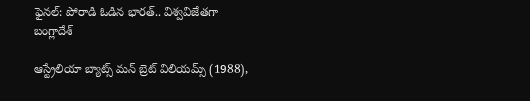ఫైనల్: పోరాడి ఓడిన భారత్.. విశ్వవిజేతగా బంగ్లాదేశ్

ఆస్ట్రేలియా బ్యాట్స్ మన్ బ్రెట్ విలియమ్స్ (1988),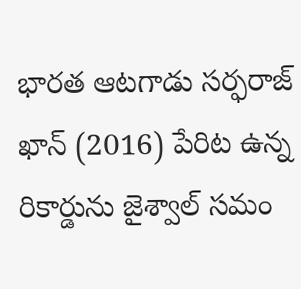భారత ఆటగాడు సర్ఫరాజ్ ఖాన్ (2016) పేరిట ఉన్న రికార్డును జైశ్వాల్ సమం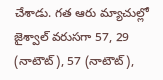చేశాడు. గత ఆరు మ్యాచుల్లో జైశ్వాల్ వరుసగా 57, 29 (నాటౌట్), 57 (నాటౌట్),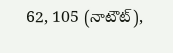62, 105 (నాటౌట్),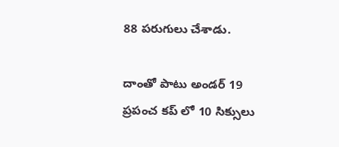88 పరుగులు చేశాడు.

దాంతో పాటు అండర్ 19 ప్రపంచ కప్ లో 10 సిక్సులు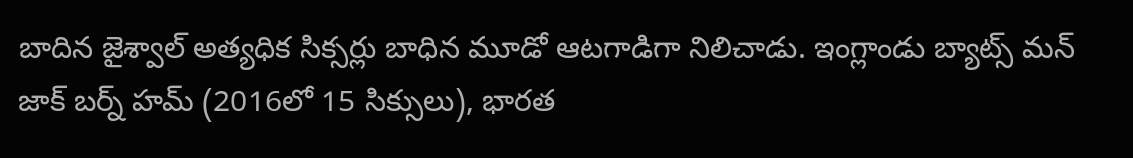బాదిన జైశ్వాల్ అత్యధిక సిక్సర్లు బాధిన మూడో ఆటగాడిగా నిలిచాడు. ఇంగ్లాండు బ్యాట్స్ మన్ జాక్ బర్న్ హమ్ (2016లో 15 సిక్సులు), భారత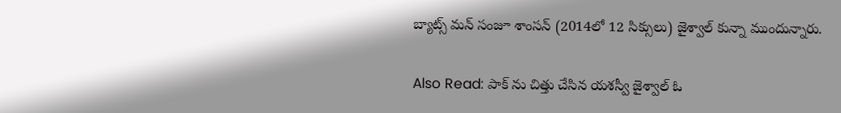బ్యాట్స్ మన్ సంజూ శాంసన్ (2014లో 12 సిక్సులు) జైశ్వాల్ కున్నా ముందున్నారు.

Also Read: పాక్ ను చిత్తు చేసిన యశస్వీ జైశ్వాల్ ఓ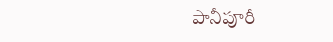పానీపూరీ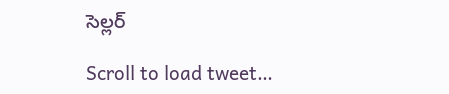సెల్లర్

Scroll to load tweet…